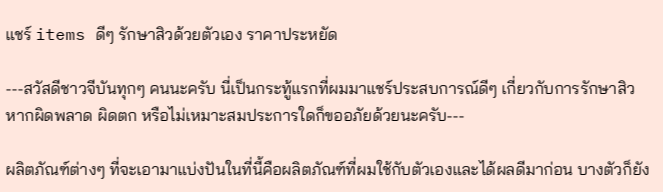แชร์ items ดีๆ รักษาสิวด้วยตัวเอง ราคาประหยัด

---สวัสดีชาวจีบันทุกๆ คนนะครับ นี่เป็นกระทู้แรกที่ผมมาแชร์ประสบการณ์ดีๆ เกี่ยวกับการรักษาสิว หากผิดพลาด ผิดตก หรือไม่เหมาะสมประการใดก็ขออภัยด้วยนะครับ---

ผลิตภัณฑ์ต่างๆ ที่จะเอามาแบ่งปันในที่นี้คือผลิตภัณฑ์ที่ผมใช้กับตัวเองและได้ผลดีมาก่อน บางตัวก็ยัง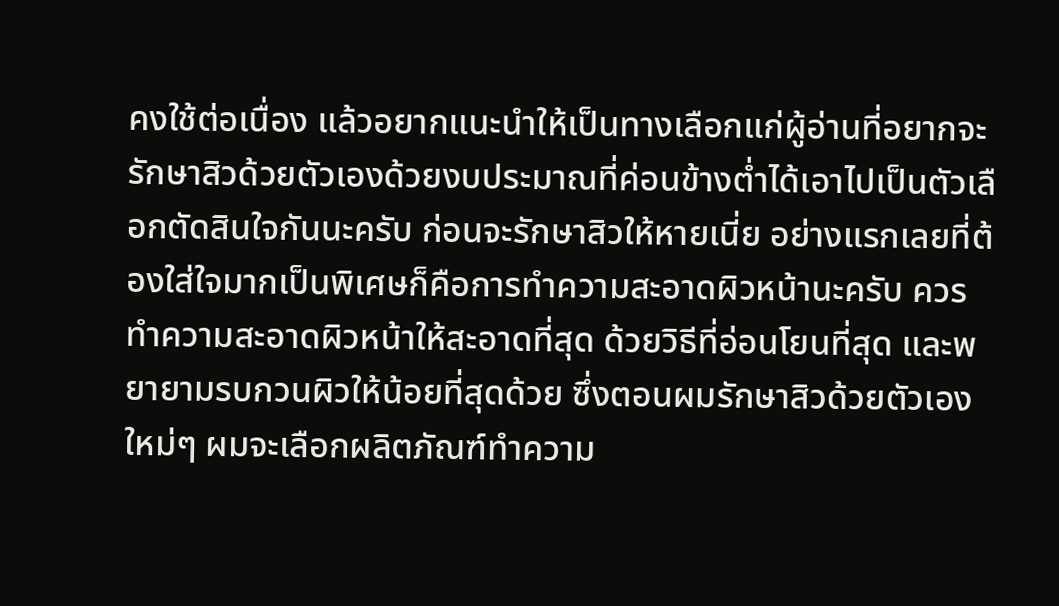คงใช้ต่อเนื่อง แล้วอยากแนะนำให้เป็นทางเลือกแก่ผู้อ่านที่อยากจะรักษาสิวด้วยตัวเองด้วยงบประมาณที่ค่อนข้างต่ำได้เอาไปเป็นตัวเลือกตัดสินใจกันนะครับ ก่อนจะรักษาสิวให้หายเนี่ย อย่างแรกเลยที่ต้องใส่ใจมากเป็นพิเศษก็คือการทำความสะอาดผิวหน้านะครับ ควรทำความสะอาดผิวหน้าให้สะอาดที่สุด ด้วยวิธีที่อ่อนโยนที่สุด และพยายามรบกวนผิวให้น้อยที่สุดด้วย ซึ่งตอนผมรักษาสิวด้วยตัวเองใหม่ๆ ผมจะเลือกผลิตภัณฑ์ทำความ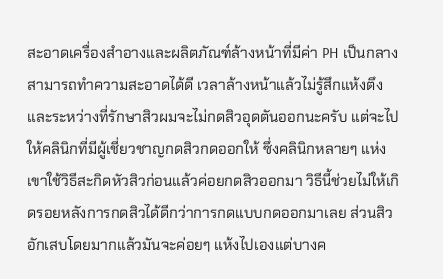สะอาดเครื่องสำอางและผลิตภัณฑ์ล้างหน้าที่มีค่า PH เป็นกลาง สามารถทำความสะอาดได้ดี เวลาล้างหน้าแล้วไม่รู้สึกแห้งตึง และระหว่างที่รักษาสิวผมจะไม่กดสิวอุดตันออกนะครับ แต่จะไปให้คลินิกที่มีผู้เชี่ยวชาญกดสิวกดออกให้ ซึ่งคลินิกหลายๆ แห่งเขาใช้วิธีสะกิดหัวสิวก่อนแล้วค่อยกดสิวออกมา วิธีนี้ช่วยไม่ให้เกิดรอยหลังการกดสิวได้ดีกว่าการกดแบบกดออกมาเลย ส่วนสิวอักเสบโดยมากแล้วมันจะค่อยๆ แห้งไปเองแต่บางค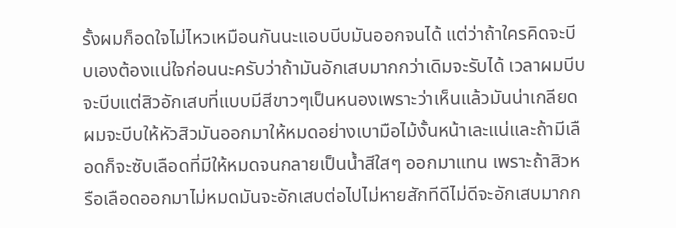รั้งผมก็อดใจไม่ไหวเหมือนกันนะแอบบีบมันออกจนได้ แต่ว่าถ้าใครคิดจะบีบเองต้องแน่ใจก่อนนะครับว่าถ้ามันอักเสบมากกว่าเดิมจะรับได้ เวลาผมบีบจะบีบแต่สิวอักเสบที่แบบมีสีขาวๆเป็นหนองเพราะว่าเห็นแล้วมันน่าเกลียด ผมจะบีบให้หัวสิวมันออกมาให้หมดอย่างเบามือไม้งั้นหน้าเละแน่และถ้ามีเลือดก็จะซับเลือดที่มีให้หมดจนกลายเป็นน้ำสีใสๆ ออกมาแทน เพราะถ้าสิวหรือเลือดออกมาไม่หมดมันจะอักเสบต่อไปไม่หายสักทีดีไม่ดีจะอักเสบมากก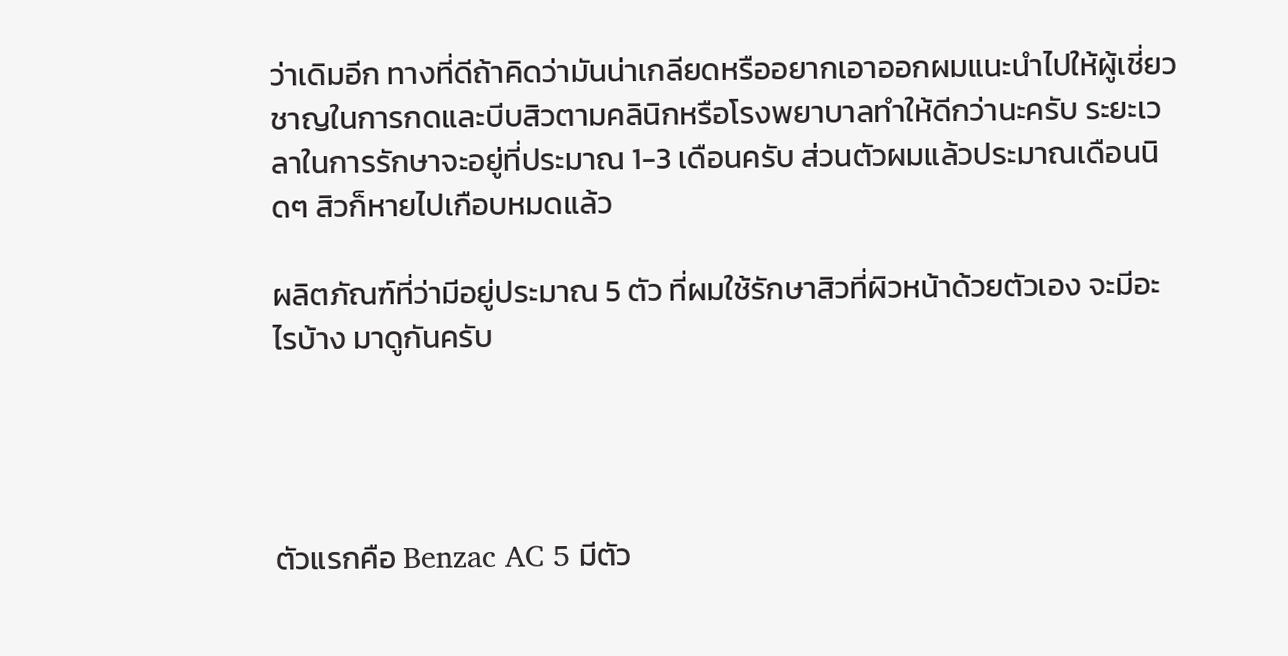ว่าเดิมอีก ทางที่ดีถ้าคิดว่ามันน่าเกลียดหรืออยากเอาออกผมแนะนำไปให้ผู้เชี่ยวชาญในการกดและบีบสิวตามคลินิกหรือโรงพยาบาลทำให้ดีกว่านะครับ ระยะเวลาในการรักษาจะอยู่ที่ประมาณ 1-3 เดือนครับ ส่วนตัวผมแล้วประมาณเดือนนิดๆ สิวก็หายไปเกือบหมดแล้ว

ผลิตภัณฑ์ที่ว่ามีอยู่ประมาณ 5 ตัว ที่ผมใช้รักษาสิวที่ผิวหน้าด้วยตัวเอง จะมีอะไรบ้าง มาดูกันครับ




ตัวแรกคือ Benzac AC 5 มีตัว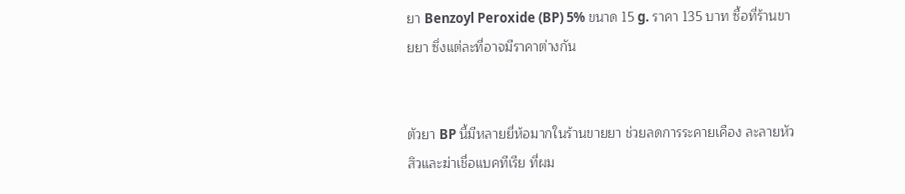ยา Benzoyl Peroxide (BP) 5% ขนาด 15 g. ราคา 135 บาท ซื้อที่ร้านขายยา ซึ่งแต่ละที่อาจมีราคาต่างกัน


ตัวยา BP นี้มีหลายยี่ห้อมากในร้านขายยา ช่วยลดการระคายเคือง ละลายหัวสิวและฆ่าเชื่อแบคทีเรีย ที่ผม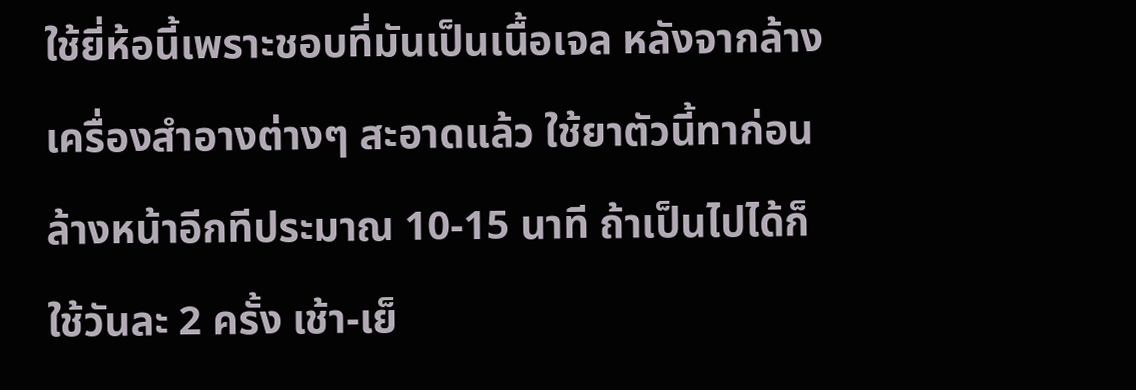ใช้ยี่ห้อนี้เพราะชอบที่มันเป็นเนื้อเจล หลังจากล้างเครื่องสำอางต่างๆ สะอาดแล้ว ใช้ยาตัวนี้ทาก่อนล้างหน้าอีกทีประมาณ 10-15 นาที ถ้าเป็นไปได้ก็ใช้วันละ 2 ครั้ง เช้า-เย็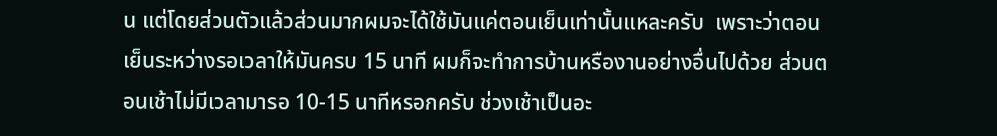น แต่โดยส่วนตัวแล้วส่วนมากผมจะได้ใช้มันแค่ตอนเย็นเท่านั้นแหละครับ  เพราะว่าตอนเย็นระหว่างรอเวลาให้มันครบ 15 นาที ผมก็จะทำการบ้านหรืองานอย่างอื่นไปด้วย ส่วนตอนเช้าไม่มีเวลามารอ 10-15 นาทีหรอกครับ ช่วงเช้าเป็นอะ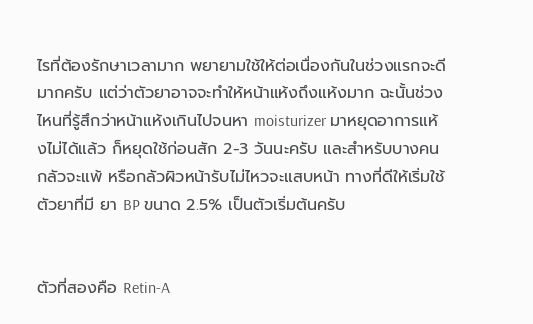ไรที่ต้องรักษาเวลามาก พยายามใช้ให้ต่อเนื่องกันในช่วงแรกจะดีมากครับ แต่ว่าตัวยาอาจจะทำให้หน้าแห้งถึงแห้งมาก ฉะนั้นช่วงไหนที่รู้สึกว่าหน้าแห้งเกินไปจนหา moisturizer มาหยุดอาการแห้งไม่ได้แล้ว ก็หยุดใช้ก่อนสัก 2-3 วันนะครับ และสำหรับบางคนกลัวจะแพ้ หรือกลัวผิวหน้ารับไม่ไหวจะแสบหน้า ทางที่ดีให้เริ่มใช้ตัวยาที่มี ยา BP ขนาด 2.5% เป็นตัวเริ่มต้นครับ


ตัวที่สองคือ Retin-A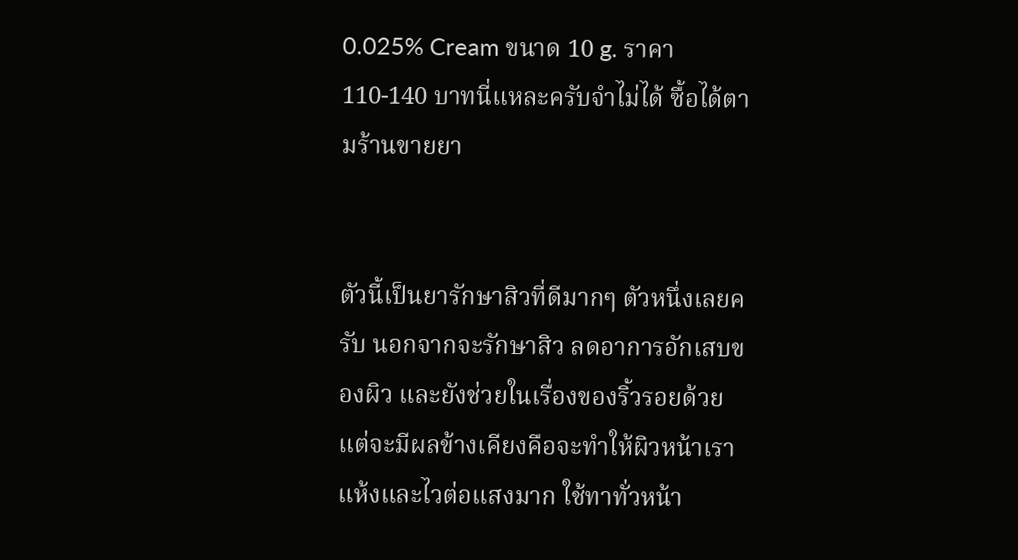0.025% Cream ขนาด 10 g. ราคา 110-140 บาทนี่แหละครับจำไม่ได้ ซื้อได้ตามร้านขายยา


ตัวนี้เป็นยารักษาสิวที่ดีมากๆ ตัวหนึ่งเลยครับ นอกจากจะรักษาสิว ลดอาการอักเสบของผิว และยังช่วยในเรื่องของริ้วรอยด้วย แต่จะมีผลข้างเคียงคือจะทำให้ผิวหน้าเราแห้งและไวต่อแสงมาก ใช้ทาทั่วหน้า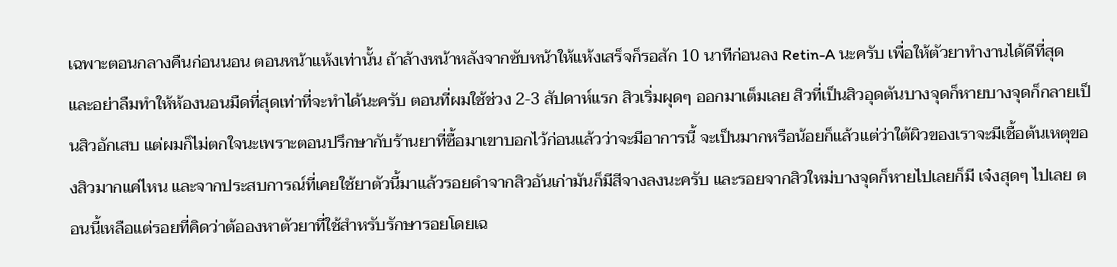เฉพาะตอนกลางคืนก่อนนอน ตอนหน้าแห้งเท่านั้น ถ้าล้างหน้าหลังจากซับหน้าให้แห้งเสร็จก็รอสัก 10 นาทีก่อนลง Retin-A นะครับ เพื่อให้ตัวยาทำงานได้ดีที่สุด และอย่าลืมทำให้ห้องนอนมืดที่สุดเท่าที่จะทำได้นะครับ ตอนที่ผมใช้ช่วง 2-3 สัปดาห์แรก สิวเริ่มผุดๆ ออกมาเต็มเลย สิวที่เป็นสิวอุดตันบางจุดก็หายบางจุดก็กลายเป็นสิวอักเสบ แต่ผมก็ไม่ตกใจนะเพราะตอนปรึกษากับร้านยาที่ซื้อมาเขาบอกไว้ก่อนแล้วว่าจะมีอาการนี้ จะเป็นมากหรือน้อยก็แล้วแต่ว่าใต้ผิวของเราจะมีเชื้อต้นเหตุของสิวมากแค่ไหน และจากประสบการณ์ที่เคยใช้ยาตัวนี้มาแล้วรอยดำจากสิวอันเก่ามันก็มีสีจางลงนะครับ และรอยจากสิวใหม่บางจุดก็หายไปเลยก็มี เจ๋งสุดๆ ไปเลย ตอนนี้เหลือแต่รอยที่คิดว่าต้อองหาตัวยาที่ใช้สำหรับรักษารอยโดยเฉ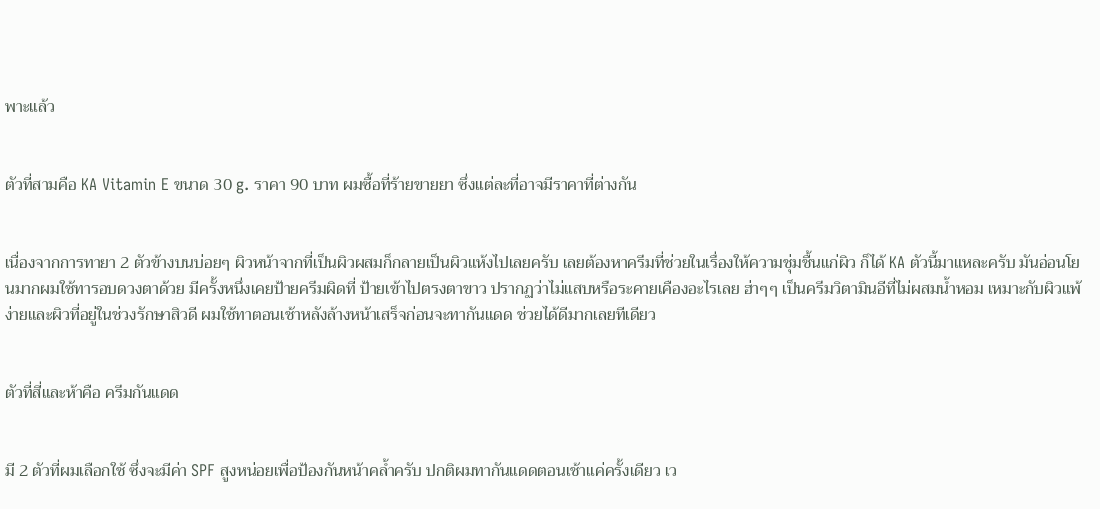พาะแล้ว


ตัวที่สามคือ KA Vitamin E ขนาด 30 g. ราคา 90 บาท ผมซื้อที่ร้ายขายยา ซึ่งแต่ละที่อาจมีราคาที่ต่างกัน


เนื่องจากการทายา 2 ตัวข้างบนบ่อยๆ ผิวหน้าจากที่เป็นผิวผสมก็กลายเป็นผิวแห้งไปเลยครับ เลยต้องหาครีมที่ช่วยในเรื่องให้ความชุ่มชื้นแก่ผิว ก็ได้ KA ตัวนี้มาแหละครับ มันอ่อนโยนมากผมใช้ทารอบดวงตาด้วย มีครั้งหนึ่งเคยป้ายครีมผิดที่ ป้ายเข้าไปตรงตาขาว ปรากฏว่าไม่แสบหรือระคายเคืองอะไรเลย ฮ่าๆๆ เป็นครีมวิตามินอีที่ไม่ผสมน้ำหอม เหมาะกับผิวแพ้ง่ายและผิวที่อยู่ในช่วงรักษาสิวดี ผมใช้ทาตอนเช้าหลังล้างหน้าเสร็จก่อนจะทากันแดด ช่วยได้ดีมากเลยทีเดียว


ตัวที่สี่และห้าคือ ครีมกันแดด


มี 2 ตัวที่ผมเลือกใช้ ซึ่งจะมีค่า SPF สูงหน่อยเพื่อป้องกันหน้าคล้ำครับ ปกติผมทากันแดดตอนเช้าแค่ครั้งเดียว เว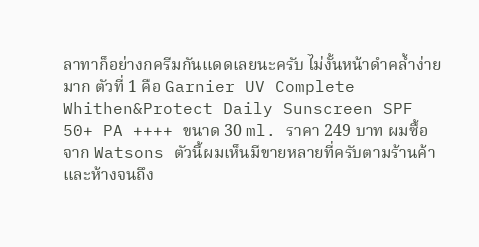ลาทาก็อย่างกครีมกันแดดเลยนะครับ ไม่งั้นหน้าดำคล้ำง่ายมาก ตัวที่ 1 คือ Garnier UV Complete Whithen&Protect Daily Sunscreen SPF 50+ PA ++++ ขนาด 30 ml. ราคา 249 บาท ผมซื้อจาก Watsons ตัวนี้ผมเห็นมีขายหลายที่ครับตามร้านค้าและห้างจนถึง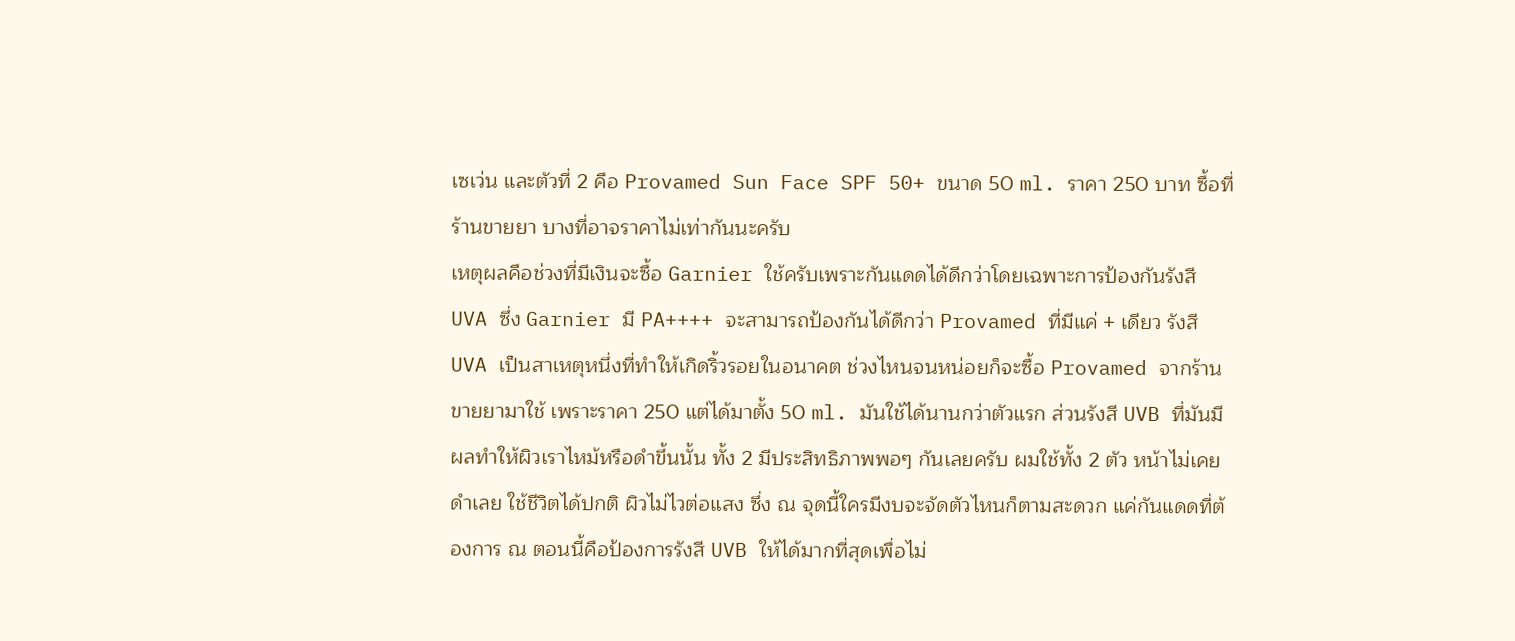เซเว่น และตัวที่ 2 คือ Provamed Sun Face SPF 50+ ขนาด 50 ml. ราคา 250 บาท ซื้อที่ร้านขายยา บางที่อาจราคาไม่เท่ากันนะครับ
เหตุผลคือช่วงที่มีเงินจะซื้อ Garnier ใช้ครับเพราะกันแดดได้ดีกว่าโดยเฉพาะการป้องกันรังสี UVA ซึ่ง Garnier มี PA++++ จะสามารถป้องกันได้ดีกว่า Provamed ที่มีแค่ + เดียว รังสี UVA เป็นสาเหตุหนึ่งที่ทำให้เกิดริ้วรอยในอนาคต ช่วงไหนจนหน่อยก็จะซื้อ Provamed จากร้านขายยามาใช้ เพราะราคา 250 แต่ได้มาตั้ง 50 ml. มันใช้ได้นานกว่าตัวแรก ส่วนรังสี UVB ที่มันมีผลทำให้ผิวเราไหม้หรือดำขึ้นนั้น ทั้ง 2 มีประสิทธิภาพพอๆ กันเลยครับ ผมใช้ทั้ง 2 ตัว หน้าไม่เคยดำเลย ใช้ชีวิตได้ปกติ ผิวไม่ไวต่อแสง ซึ่ง ณ จุดนี้ใครมีงบจะจัดตัวไหนก็ตามสะดวก แค่กันแดดที่ต้องการ ณ ตอนนี้คือป้องการรังสี UVB ให้ได้มากที่สุดเพื่อไม่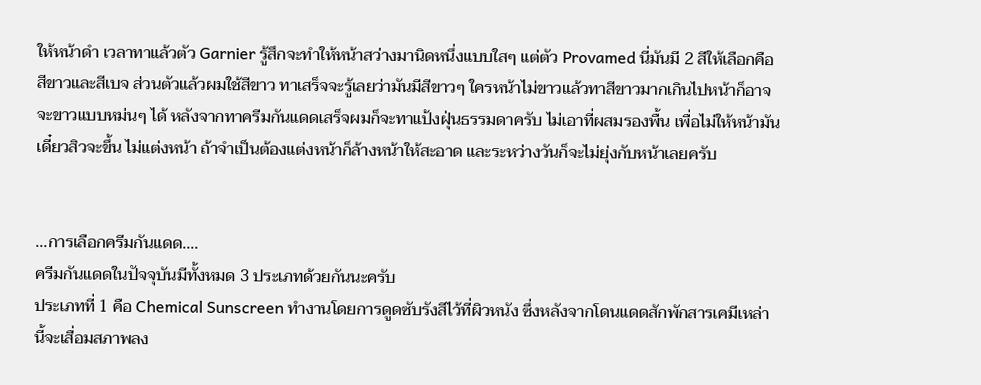ให้หน้าดำ เวลาทาแล้วตัว Garnier รู้สึกจะทำให้หน้าสว่างมานิดหนึ่งแบบใสๆ แต่ตัว Provamed นี่มันมี 2 สีให้เลือกคือสีขาวและสีเบจ ส่วนตัวแล้วผมใช้สีขาว ทาเสร็จจะรู้เลยว่ามันมีสีขาวๆ ใครหน้าไม่ขาวแล้วทาสีขาวมากเกินไปหน้าก็อาจจะขาวแบบหม่นๆ ได้ หลังจากทาครีมกันแดดเสร็จผมก็จะทาแป้งฝุ่นธรรมดาครับ ไม่เอาที่ผสมรองพื้น เพื่อไม่ให้หน้ามันเดี๋ยวสิวจะขึ้น ไม่แต่งหน้า ถ้าจำเป็นต้องแต่งหน้าก็ล้างหน้าให้สะอาด และระหว่างวันก็จะไม่ยุ่งกับหน้าเลยครับ


...การเลือกครีมกันแดด....
ครีมกันแดดในปัจจุบันมีทั้งหมด 3 ประเภทด้วยกันนะครับ
ประเภทที่ 1 คือ Chemical Sunscreen ทำงานโดยการดูดซับรังสีไว้ที่ผิวหนัง ซึ่งหลังจากโดนแดดสักพักสารเคมีเหล่านี้จะเสื่อมสภาพลง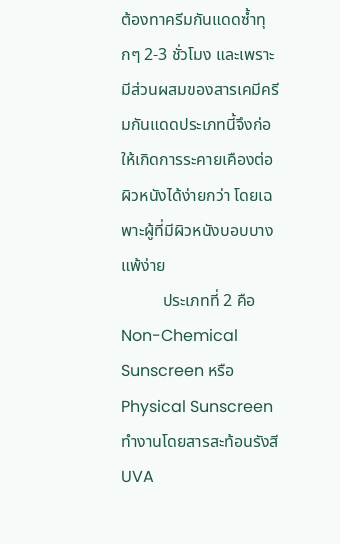ต้องทาครีมกันแดดซ้ำทุกๆ 2-3 ชั่วโมง และเพราะมีส่วนผสมของสารเคมีครีมกันแดดประเภทนี้จึงก่อให้เกิดการระคายเคืองต่อผิวหนังได้ง่ายกว่า โดยเฉพาะผู้ที่มีผิวหนังบอบบางแพ้ง่าย
          ประเภทที่ 2 คือ Non-Chemical Sunscreen หรือ Physical Sunscreen ทำงานโดยสารสะท้อนรังสี UVA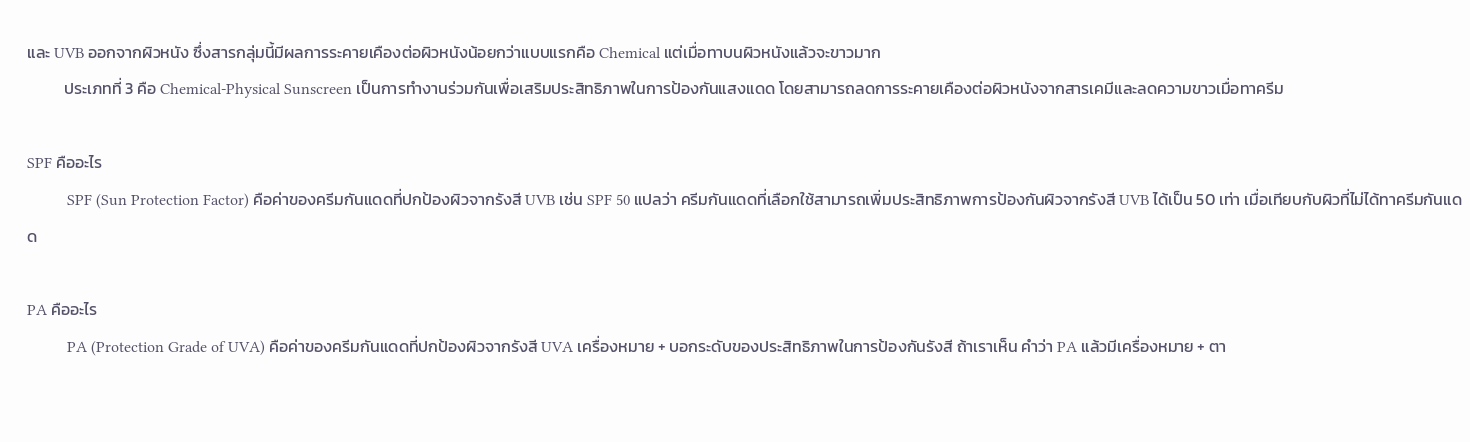และ UVB ออกจากผิวหนัง ซึ่งสารกลุ่มนี้มีผลการระคายเคืองต่อผิวหนังน้อยกว่าแบบแรกคือ Chemical แต่เมื่อทาบนผิวหนังแล้วจะขาวมาก
          ประเภทที่ 3 คือ Chemical-Physical Sunscreen เป็นการทำงานร่วมกันเพื่อเสริมประสิทธิภาพในการป้องกันแสงแดด โดยสามารถลดการระคายเคืองต่อผิวหนังจากสารเคมีและลดความขาวเมื่อทาครีม

SPF คืออะไร
          SPF (Sun Protection Factor) คือค่าของครีมกันแดดที่ปกป้องผิวจากรังสี UVB เช่น SPF 50 แปลว่า ครีมกันแดดที่เลือกใช้สามารถเพิ่มประสิทธิภาพการป้องกันผิวจากรังสี UVB ได้เป็น 50 เท่า เมื่อเทียบกับผิวที่ไม่ได้ทาครีมกันแดด

PA คืออะไร
          PA (Protection Grade of UVA) คือค่าของครีมกันแดดที่ปกป้องผิวจากรังสี UVA เครื่องหมาย + บอกระดับของประสิทธิภาพในการป้องกันรังสี ถ้าเราเห็น คำว่า PA แล้วมีเครื่องหมาย + ตา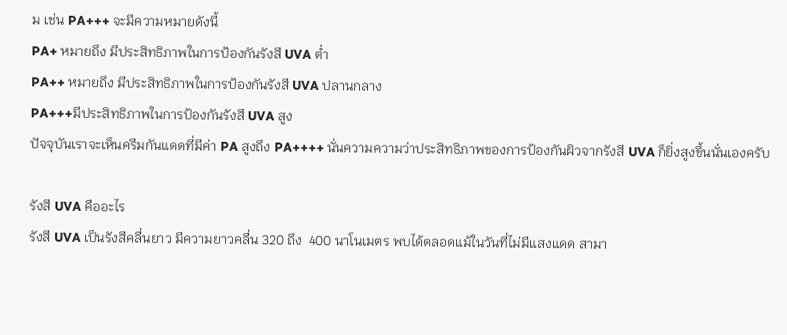ม เช่น PA+++ จะมีความหมายดังนี้
PA+ หมายถึง มีประสิทธิภาพในการป้องกันรังสี UVA ต่ำ
PA++ หมายถึง มีประสิทธิภาพในการป้องกันรังสี UVA ปลานกลาง
PA+++มีประสิทธิภาพในการป้องกันรังสี UVA สูง
ปัจจุบันเราจะเห็นครีมกันแดดที่มีค่า PA สูงถึง PA++++ นั่นความความว่าประสิทธิภาพของการป้องกันผิวจากรังสี UVA ก็ยิ่งสูงขึ้นนั่นเองครับ

รังสี UVA คืออะไร
รังสี UVA เป็นรังสีคลื่นยาว มีความยาวคลื่น 320 ถึง  400 นาโนเมตร พบได้ตลอดแม้ในวันที่ไม่มีแสงแดด สามา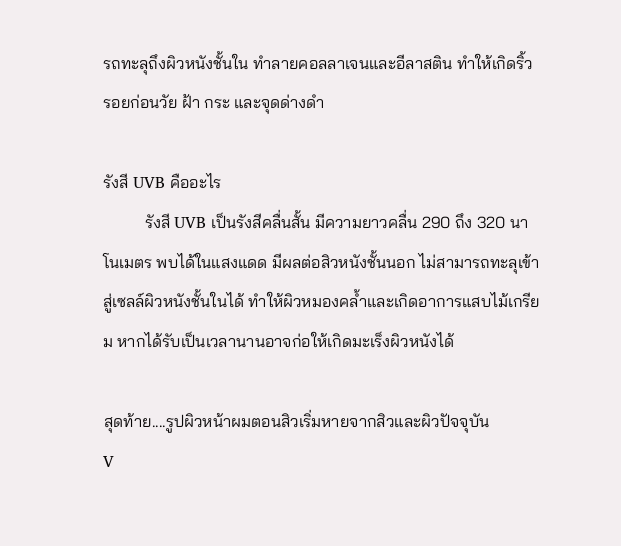รถทะลุถึงผิวหนังชั้นใน ทำลายคอลลาเจนและอีลาสติน ทำให้เกิดริ้วรอยก่อนวัย ฝ้า กระ และจุดด่างดำ

รังสี UVB คืออะไร
          รังสี UVB เป็นรังสีคลื่นสั้น มีความยาวคลื่น 290 ถึง 320 นาโนเมตร พบได้ในแสงแดด มีผลต่อสิวหนังชั้นนอก ไม่สามารถทะลุเข้าสู่เซลล์ผิวหนังชั้นในได้ ทำให้ผิวหมองคล้ำและเกิดอาการแสบไม้เกรียม หากได้รับเป็นเวลานานอาจก่อให้เกิดมะเร็งผิวหนังได้

สุดท้าย....รูปผิวหน้าผมตอนสิวเริ่มหายจากสิวและผิวปัจจุบัน
V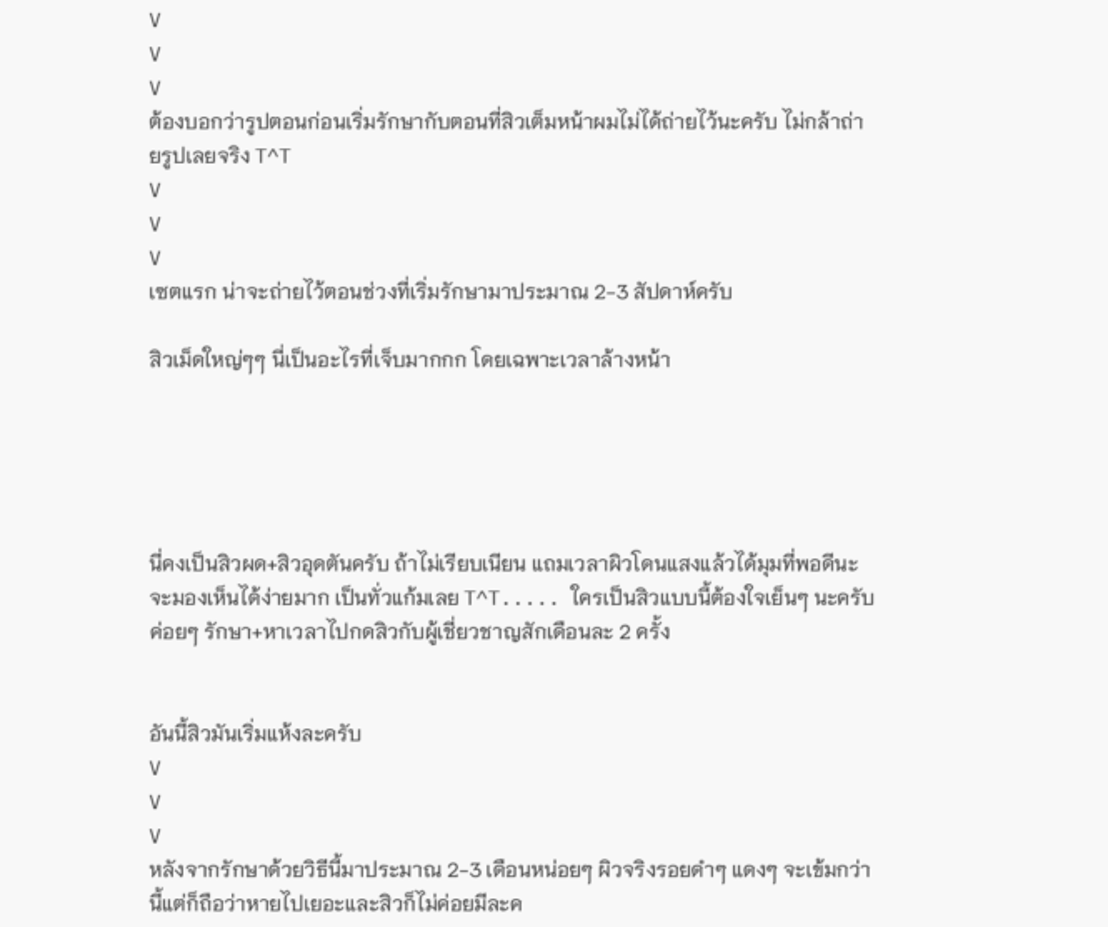V
V
V
ต้องบอกว่ารูปตอนก่อนเริ่มรักษากับตอนที่สิวเต็มหน้าผมไม่ได้ถ่ายไว้นะครับ ไม่กล้าถ่ายรูปเลยจริง T^T
V
V
V
เซตแรก น่าจะถ่ายไว้ตอนช่วงที่เริ่มรักษามาประมาณ 2-3 สัปดาห์ครับ

สิวเม็ดใหญ่ๆๆ นี่เป็นอะไรที่เจ็บมากกก โดยเฉพาะเวลาล้างหน้า





นี่คงเป็นสิวผด+สิวอุดตันครับ ถ้าไม่เรียบเนียน แถมเวลาผิวโดนแสงแล้วได้มุมที่พอดีนะ จะมองเห็นได้ง่ายมาก เป็นทั่วแก้มเลย T^T..... ใครเป็นสิวแบบนี้ต้องใจเย็นๆ นะครับ ค่อยๆ รักษา+หาเวลาไปกดสิวกับผู้เชี่ยวชาญสักเดือนละ 2 ครั้ง


อันนี้สิวมันเริ่มแห้งละครับ
V
V
V
หลังจากรักษาด้วยวิธีนี้มาประมาณ 2-3 เดือนหน่อยๆ ผิวจริงรอยดำๆ แดงๆ จะเข้มกว่านี้แต่ก็ถือว่าหายไปเยอะและสิวก็ไม่ค่อยมีละค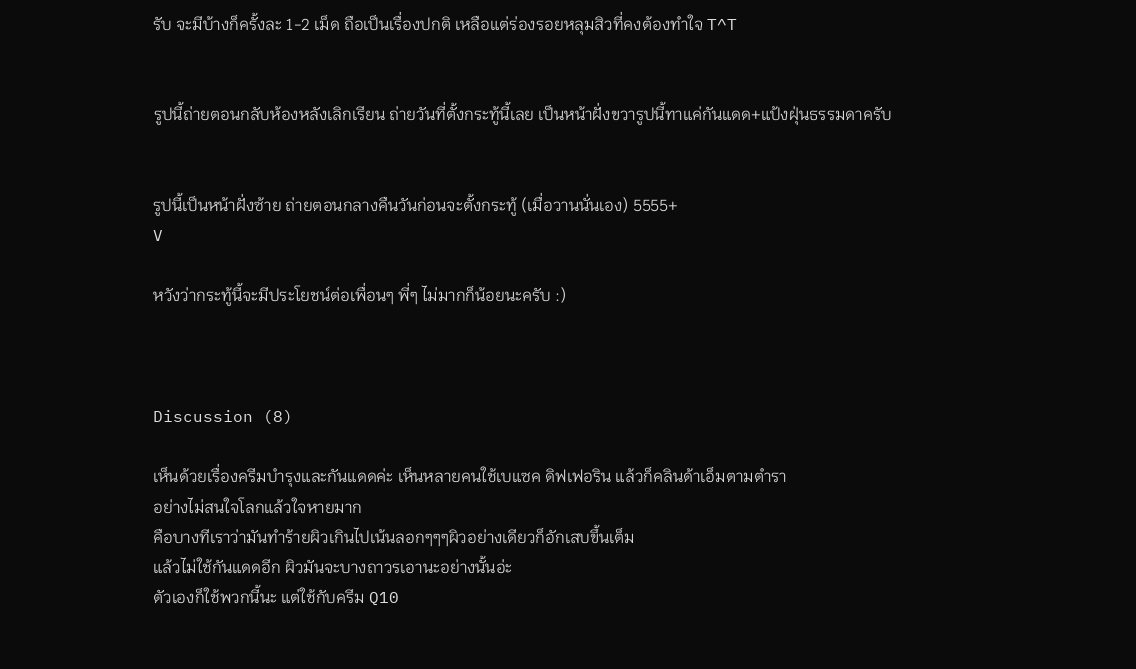รับ จะมีบ้างก็ครั้งละ 1-2 เม็ด ถือเป็นเรื่องปกติ เหลือแต่ร่องรอยหลุมสิวที่คงต้องทำใจ T^T


รูปนี้ถ่ายตอนกลับห้องหลังเลิกเรียน ถ่ายวันที่ตั้งกระทู้นี้เลย เป็นหน้าฝั่งขวารูปนี้ทาแค่กันแดด+แป้งฝุ่นธรรมดาครับ


รูปนี้เป็นหน้าฝั่งซ้าย ถ่ายตอนกลางคืนวันก่อนจะตั้งกระทู้ (เมื่อวานนั่นเอง) 5555+
V

หวังว่ากระทู้นี้จะมีประโยชน์ต่อเพื่อนๆ พี่ๆ ไม่มากก็น้อยนะครับ :)



Discussion (8)

เห็นด้วยเรื่องครีมบำรุงและกันแดดค่ะ เห็นหลายคนใช้เบแซค ดิฟเฟอริน แล้วก็คลินด้าเอ็มตามตำรา
อย่างไม่สนใจโลกแล้วใจหายมาก
คือบางทีเราว่ามันทำร้ายผิวเกินไปเน้นลอกๆๆๆผิวอย่างเดียวก็อักเสบขึ้นเต็ม
แล้วไม่ใช้กันแดดอีก ผิวมันจะบางถาวรเอานะอย่างนั้นอ่ะ
ตัวเองก็ใช้พวกนี้นะ แต่ใช้กับครีม Q10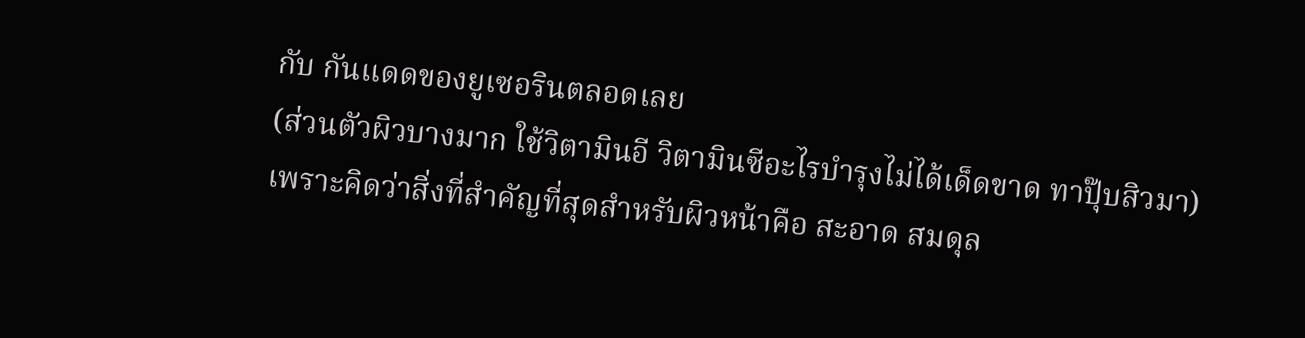กับ กันแดดของยูเซอรินตลอดเลย
(ส่วนตัวผิวบางมาก ใช้วิตามินอี วิตามินซีอะไรบำรุงไม่ได้เด็ดขาด ทาปุ๊บสิวมา)
เพราะคิดว่าสิ่งที่สำคัญที่สุดสำหรับผิวหน้าคือ สะอาด สมดุล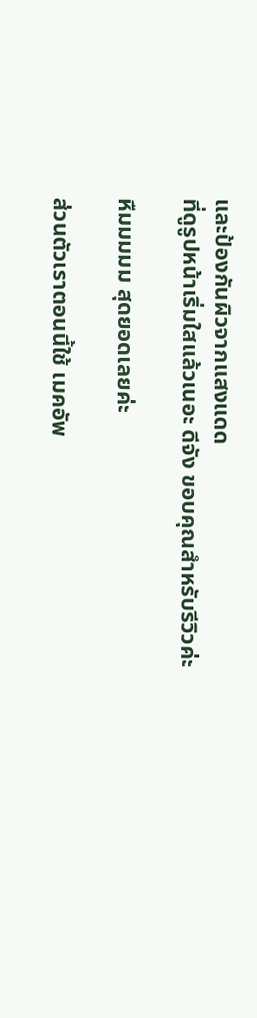และป้องกันผิวจากแสงแดด
ที่ดูรูปหน้าเริ่มใสแล้วเนอะ ดีจัง ขอบคุณสำหรับรีวิวค่ะ

หืมมมมม สุดยอดเลยค่ะ

ส่วนตัวเราตอนนี้ใช้ เมคอัพ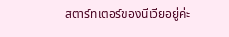สตาร์ทเตอร์ของนีเวียอยู่ค่ะ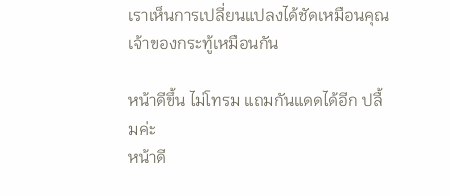เราเห็นการเปลี่ยนแปลงได้ชัดเหมือนคุณเจ้าของกระทู้เหมือนกัน

หน้าดีขึ้น ไม่โทรม แถมกันแดดได้อีก ปลื้มค่ะ
หน้าดี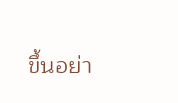ขึ้นอย่า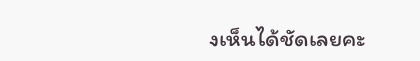งเห็นได้ชัดเลยคะ